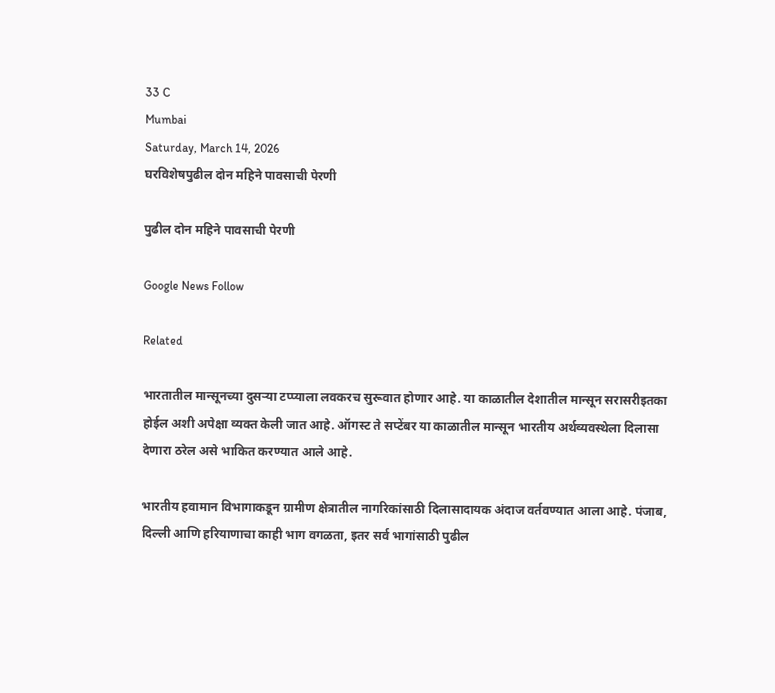33 C
Mumbai
Saturday, March 14, 2026
घरविशेषपुढील दोन महिने पावसाची पेरणी

पुढील दोन महिने पावसाची पेरणी

Google News Follow

Related

भारतातील मान्सूनच्या दुसऱ्या टप्प्याला लवकरच सुरूवात होणार आहे. या काळातील देशातील मान्सून सरासरीइतका होईल अशी अपेक्षा व्यक्त केली जात आहे. ऑगस्ट ते सप्टेंबर या काळातील मान्सून भारतीय अर्थव्यवस्थेला दिलासा देणारा ठरेल असे भाकित करण्यात आले आहे.

भारतीय हवामान विभागाकडून ग्रामीण क्षेत्रातील नागरिकांसाठी दिलासादायक अंदाज वर्तवण्यात आला आहे. पंजाब, दिल्ली आणि हरियाणाचा काही भाग वगळता, इतर सर्व भागांसाठी पुढील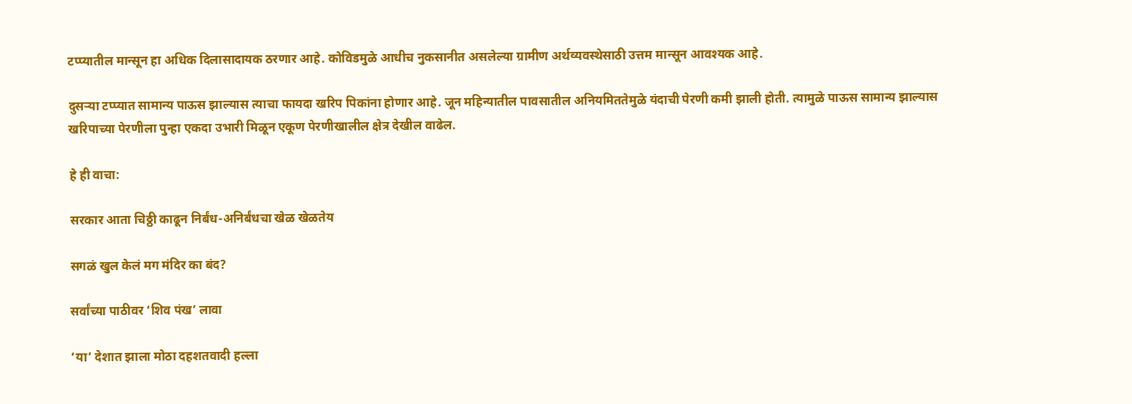टप्प्यातील मान्सून हा अधिक दिलासादायक ठरणार आहे. कोविडमुळे आधीच नुकसानीत असलेल्या ग्रामीण अर्थव्यवस्थेसाठी उत्तम मान्सून आवश्यक आहे.

दुसऱ्या टप्प्यात सामान्य पाऊस झाल्यास त्याचा फायदा खरिप पिकांना होणार आहे. जून महिन्यातील पावसातील अनियमिततेमुळे यंदाची पेरणी कमी झाली होती. त्यामुळे पाऊस सामान्य झाल्यास खरिपाच्या पेरणीला पुन्हा एकदा उभारी मिळून एकूण पेरणीखालील क्षेत्र देखील वाढेल.

हे ही वाचा:

सरकार आता चिठ्ठी काढून निर्बंध-अनिर्बंधचा खेळ खेळतेय

सगळं खुल केलं मग मंदिर का बंद?

सर्वांच्या पाठीवर ‘शिव पंख’ लावा

‘या’ देशात झाला मोठा दहशतवादी हल्ला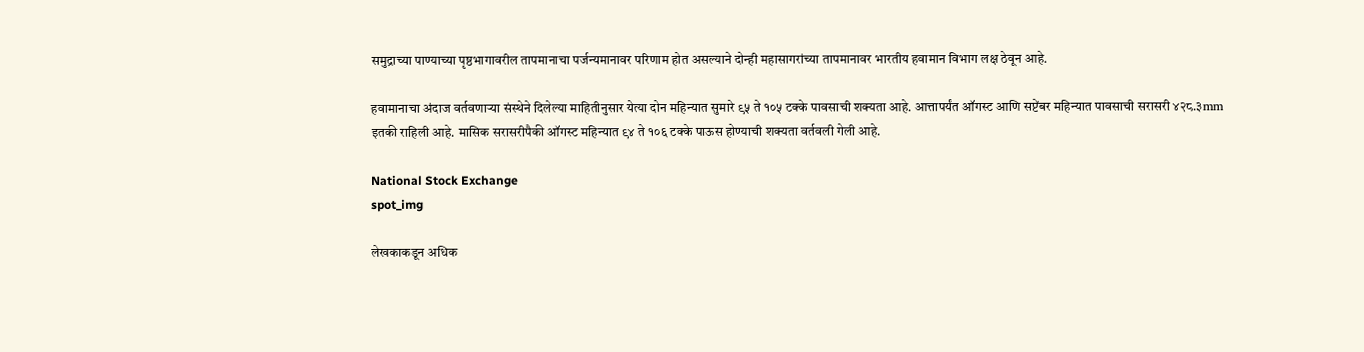समुद्राच्या पाण्याच्या पृष्ठभागावरील तापमानाचा पर्जन्यमानावर परिणाम होत असल्याने दोन्ही महासागरांच्या तापमानावर भारतीय हवामान विभाग लक्ष ठेवून आहे.

हवामानाचा अंदाज वर्तवणाऱ्या संस्थेने दिलेल्या माहितीनुसार येत्या दोन महिन्यात सुमारे ९५ ते १०५ टक्के पावसाची शक्यता आहे. आत्तापर्यंत ऑगस्ट आणि सप्टेंबर महिन्यात पावसाची सरासरी ४२८.३mm इतकी राहिली आहे. मासिक सरासरीपैकी ऑगस्ट महिन्यात ९४ ते १०६ टक्के पाऊस होण्याची शक्यता वर्तवली गेली आहे.

National Stock Exchange
spot_img

लेखकाकडून अधिक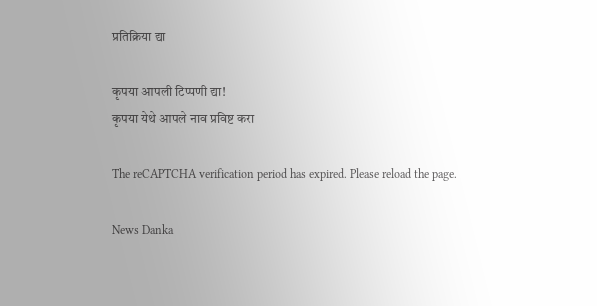प्रतिक्रिया द्या

कृपया आपली टिप्पणी द्या!
कृपया येथे आपले नाव प्रविष्ट करा

The reCAPTCHA verification period has expired. Please reload the page.

News Danka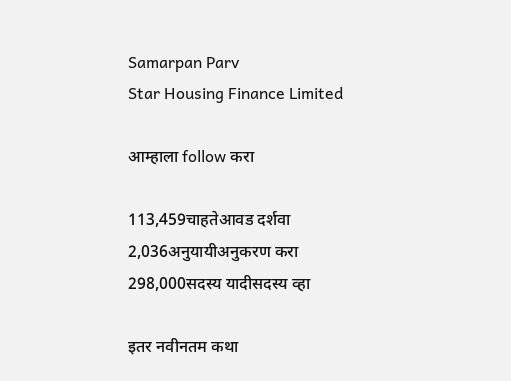Samarpan Parv
Star Housing Finance Limited

आम्हाला follow करा

113,459चाहतेआवड दर्शवा
2,036अनुयायीअनुकरण करा
298,000सदस्य यादीसदस्य व्हा

इतर नवीनतम कथा